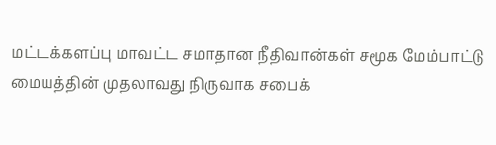மட்டக்களப்பு மாவட்ட சமாதான நீதிவான்கள் சமூக மேம்பாட்டு மையத்தின் முதலாவது நிருவாக சபைக்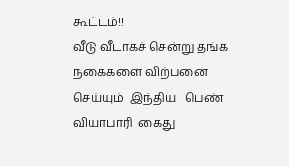கூட்டம்!!
வீடு வீடாகச் சென்று தங்க நகைகளை விற்பனை செய்யும்  இந்திய   பெண் வியாபாரி  கைது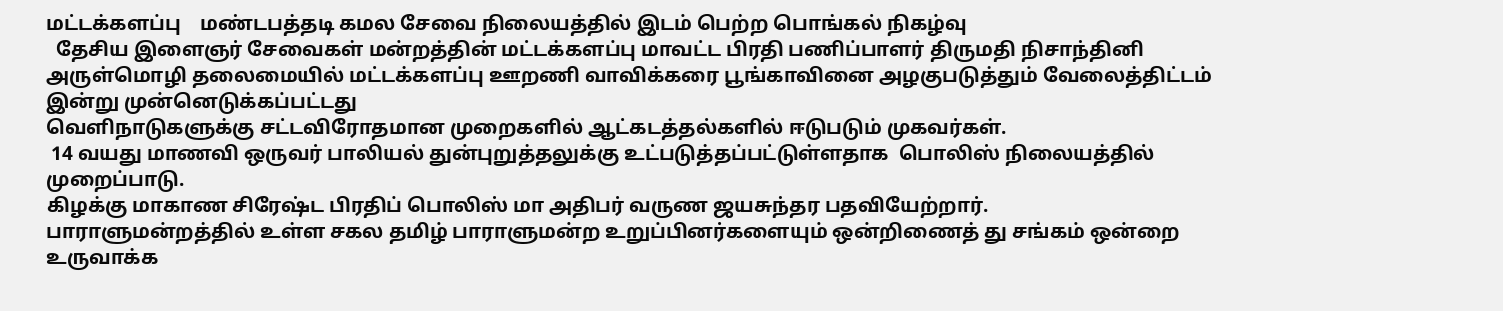மட்டக்களப்பு    மண்டபத்தடி கமல சேவை நிலையத்தில் இடம் பெற்ற பொங்கல் நிகழ்வு
  தேசிய இளைஞர் சேவைகள் மன்றத்தின் மட்டக்களப்பு மாவட்ட பிரதி பணிப்பாளர் திருமதி நிசாந்தினி அருள்மொழி தலைமையில் மட்டக்களப்பு ஊறணி வாவிக்கரை பூங்காவினை அழகுபடுத்தும் வேலைத்திட்டம் இன்று முன்னெடுக்கப்பட்டது
வெளிநாடுகளுக்கு சட்டவிரோதமான முறைகளில் ஆட்கடத்தல்களில் ஈடுபடும் முகவர்கள்.
 14 வயது மாணவி ஒருவர் பாலியல் துன்புறுத்தலுக்கு உட்படுத்தப்பட்டுள்ளதாக  பொலிஸ் நிலையத்தில் முறைப்பாடு.
கிழக்கு மாகாண சிரேஷ்ட பிரதிப் பொலிஸ் மா அதிபர் வருண ஜயசுந்தர பதவியேற்றார்.
பாராளுமன்றத்தில் உள்ள சகல தமிழ் பாராளுமன்ற உறுப்பினர்களையும் ஒன்றிணைத் து சங்கம் ஒன்றை உருவாக்க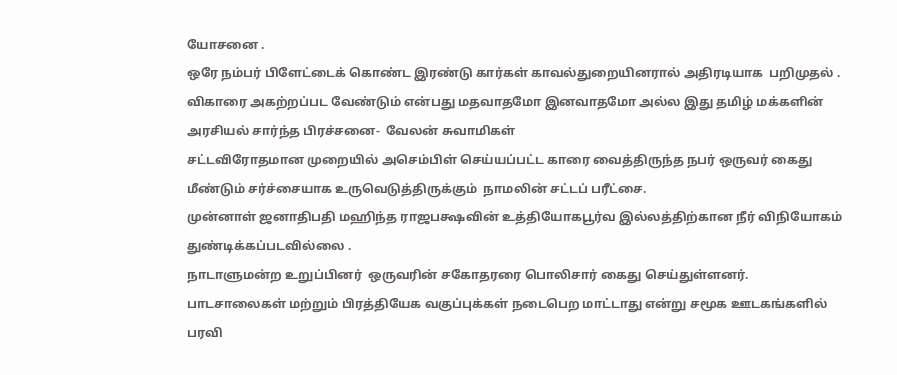யோசனை .
ஒரே நம்பர் பிளேட்டைக் கொண்ட இரண்டு கார்கள் காவல்துறையினரால் அதிரடியாக  பறிமுதல் .
விகாரை அகற்றப்பட வேண்டும் என்பது மதவாதமோ இனவாதமோ அல்ல இது தமிழ் மக்களின் அரசியல் சார்ந்த பிரச்சனை-  வேலன் சுவாமிகள்
சட்டவிரோதமான முறையில் அசெம்பிள் செய்யப்பட்ட காரை வைத்திருந்த நபர் ஒருவர் கைது
மீண்டும் சர்ச்சையாக உருவெடுத்திருக்கும்  நாமலின் சட்டப் பரீட்சை.
முன்னாள் ஜனாதிபதி மஹிந்த ராஜபக்ஷவின் உத்தியோகபூர்வ இல்லத்திற்கான நீர் விநியோகம் துண்டிக்கப்படவில்லை .
நாடாளுமன்ற உறுப்பினர்  ஒருவரின் சகோதரரை பொலிசார் கைது செய்துள்ளனர்.
பாடசாலைகள் மற்றும் பிரத்தியேக வகுப்புக்கள் நடைபெற மாட்டாது என்று சமூக ஊடகங்களில் பரவி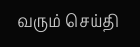வரும் செய்தி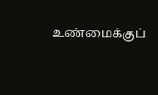உண்மைக்குப்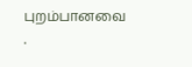புறம்பானவை .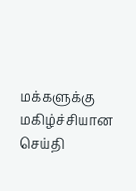மக்களுக்கு மகிழ்ச்சியான செய்தி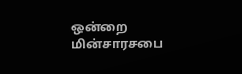ஒன்றை மின்சாரசபை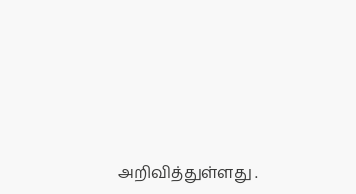அறிவித்துள்ளது .